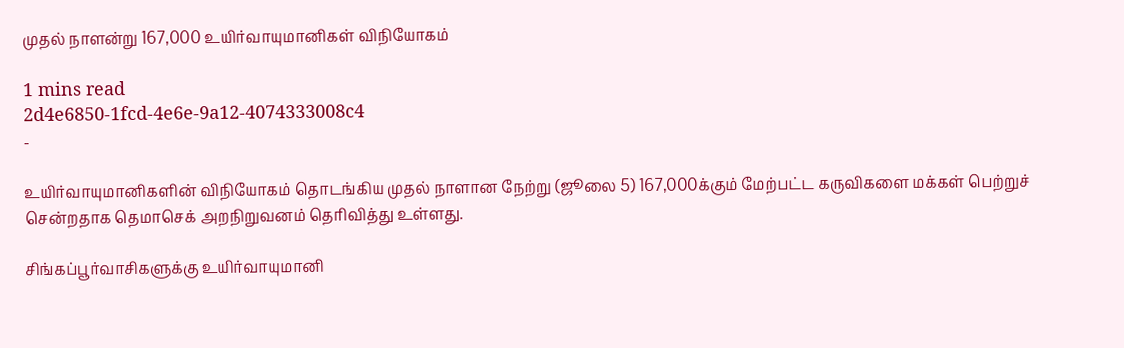முதல் நாளன்று 167,000 உயிர்வாயுமானிகள் விநியோகம்

1 mins read
2d4e6850-1fcd-4e6e-9a12-4074333008c4
-

உயிர்வாயுமானிகளின் விநியோகம் தொடங்கிய முதல் நாளான நேற்று (ஜூலை 5) 167,000க்கும் மேற்பட்ட கருவிகளை மக்கள் பெற்றுச் சென்றதாக தெமாசெக் அறநிறுவனம் தெரிவித்து உள்ளது.

சிங்கப்பூர்வாசிகளுக்கு உயிர்வாயுமானி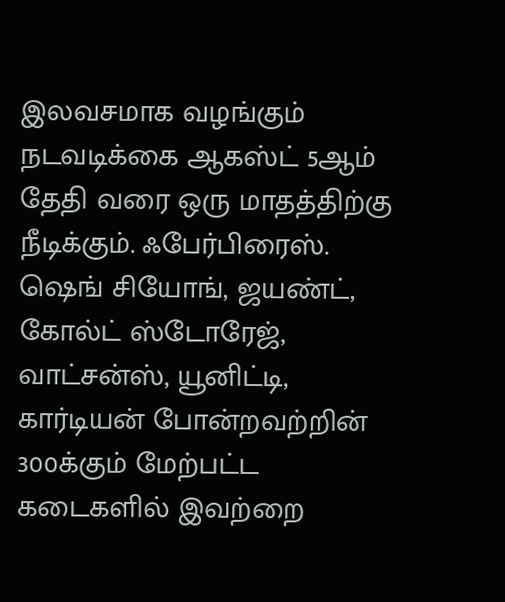இலவசமாக வழங்கும் நடவடிக்கை ஆகஸ்ட் 5ஆம் தேதி வரை ஒரு மாதத்திற்கு நீடிக்கும். ஃபேர்பிரைஸ். ஷெங் சியோங், ஜயண்ட், கோல்ட் ஸ்டோரேஜ், வாட்சன்ஸ், யூனிட்டி, கார்டியன் போன்றவற்றின் 300க்கும் மேற்பட்ட கடைகளில் இவற்றை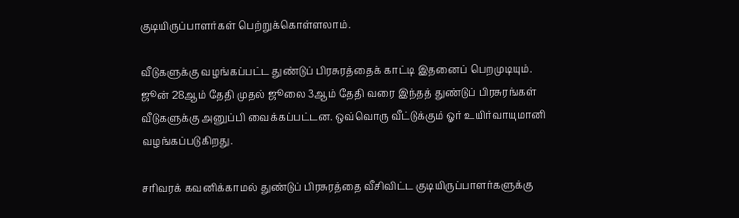குடியிருப்பாளர்கள் பெற்றுக்கொள்ளலாம்.

வீடுகளுக்கு வழங்கப்பட்ட துண்டுப் பிரசுரத்தைக் காட்டி இதனைப் பெறமுடியும். ஜூன் 28ஆம் தேதி முதல் ஜூலை 3ஆம் தேதி வரை இந்தத் துண்டுப் பிரசுரங்கள் வீடுகளுக்கு அனுப்பி வைக்கப்பட்டன. ஒவ்வொரு வீட்டுக்கும் ஓர் உயிர்வாயுமானி வழங்கப்படுகிறது.

சரிவரக் கவனிக்காமல் துண்டுப் பிரசுரத்தை வீசிவிட்ட குடியிருப்பாளர்களுக்கு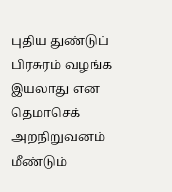புதிய துண்டுப் பிரசுரம் வழங்க இயலாது என தெமாசெக் அறநிறுவனம் மீண்டும்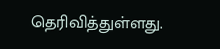தெரிவித்துள்ளது.